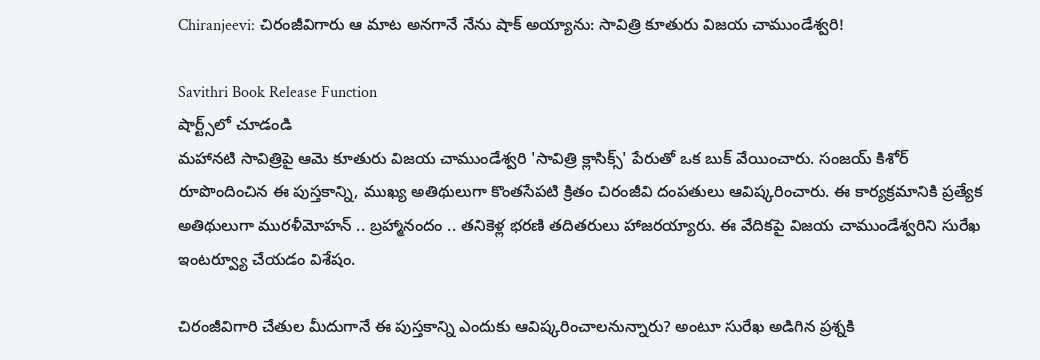Chiranjeevi: చిరంజీవిగారు ఆ మాట అనగానే నేను షాక్ అయ్యాను: సావిత్రి కూతురు విజయ చాముండేశ్వరి!

Savithri Book Release Function
షార్ట్స్‌లో చూడండి
మహానటి సావిత్రిపై ఆమె కూతురు విజయ చాముండేశ్వరి 'సావిత్రి క్లాసిక్స్' పేరుతో ఒక బుక్ వేయించారు. సంజయ్ కిశోర్ రూపొందించిన ఈ పుస్తకాన్ని, ముఖ్య అతిథులుగా కొంతసేపటి క్రితం చిరంజీవి దంపతులు ఆవిష్కరించారు. ఈ కార్యక్రమానికి ప్రత్యేక అతిథులుగా మురళీమోహన్ .. బ్రహ్మానందం .. తనికెళ్ల భరణి తదితరులు హాజరయ్యారు. ఈ వేదికపై విజయ చాముండేశ్వరిని సురేఖ ఇంటర్వ్యూ చేయడం విశేషం.

చిరంజీవిగారి చేతుల మీదుగానే ఈ పుస్తకాన్ని ఎందుకు ఆవిష్కరించాలనున్నారు? అంటూ సురేఖ అడిగిన ప్రశ్నకి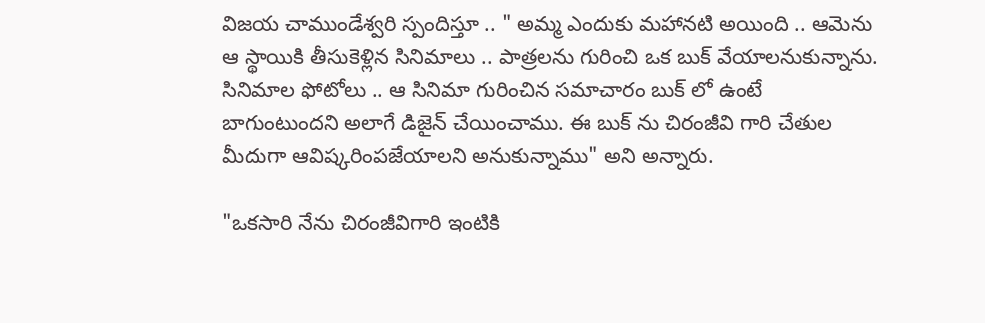విజయ చాముండేశ్వరి స్పందిస్తూ .. " అమ్మ ఎందుకు మహానటి అయింది .. ఆమెను ఆ స్థాయికి తీసుకెళ్లిన సినిమాలు .. పాత్రలను గురించి ఒక బుక్ వేయాలనుకున్నాను. సినిమాల ఫోటోలు .. ఆ సినిమా గురించిన సమాచారం బుక్ లో ఉంటే బాగుంటుందని అలాగే డిజైన్ చేయించాము. ఈ బుక్ ను చిరంజీవి గారి చేతుల మీదుగా ఆవిష్కరింపజేయాలని అనుకున్నాము" అని అన్నారు.

"ఒకసారి నేను చిరంజీవిగారి ఇంటికి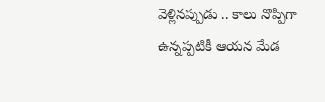వెళ్లినప్పుడు .. కాలు నొప్పిగా ఉన్నప్పటికీ ఆయన మేడ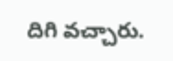దిగి వచ్చారు.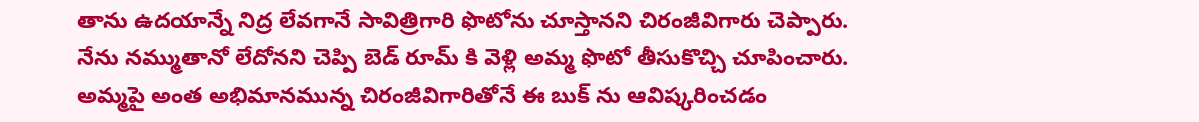తాను ఉదయాన్నే నిద్ర లేవగానే సావిత్రిగారి ఫొటోను చూస్తానని చిరంజీవిగారు చెప్పారు. నేను నమ్ముతానో లేదోనని చెప్పి బెడ్ రూమ్ కి వెళ్లి అమ్మ ఫొటో తీసుకొచ్చి చూపించారు. అమ్మపై అంత అభిమానమున్న చిరంజీవిగారితోనే ఈ బుక్ ను ఆవిష్కరించడం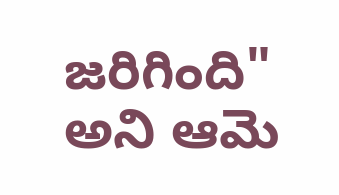జరిగింది" అని ఆమె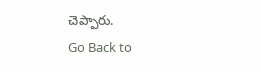చెప్పారు.
Go Back to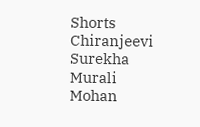Shorts
Chiranjeevi
Surekha
Murali Mohan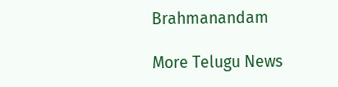Brahmanandam

More Telugu News